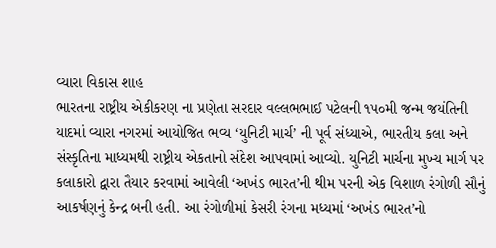વ્યારા વિકાસ શાહ
ભારતના રાષ્ટ્રીય એકીકરણ ના પ્રણેતા સરદાર વલ્લભભાઈ પટેલની ૧૫૦મી જન્મ જયંતિની યાદમાં વ્યારા નગરમાં આયોજિત ભવ્ય ‘યુનિટી માર્ચ’ ની પૂર્વ સંધ્યાએ, ભારતીય કલા અને સંસ્કૃતિના માધ્યમથી રાષ્ટ્રીય એકતાનો સંદેશ આપવામાં આવ્યો. યુનિટી માર્ચના મુખ્ય માર્ગ પર કલાકારો દ્વારા તૈયાર કરવામાં આવેલી ‘અખંડ ભારત’ની થીમ પરની એક વિશાળ રંગોળી સૌનું આકર્ષણનું કેન્દ્ર બની હતી. આ રંગોળીમાં કેસરી રંગના મધ્યમાં ‘અખંડ ભારત’નો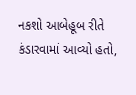નકશો આબેહૂબ રીતે કંડારવામાં આવ્યો હતો,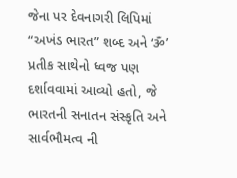જેના પર દેવનાગરી લિપિમાં “અખંડ ભારત” શબ્દ અને ‘ૐ’ પ્રતીક સાથેનો ધ્વજ પણ દર્શાવવામાં આવ્યો હતો, જે ભારતની સનાતન સંસ્કૃતિ અને સાર્વભૌમત્વ ની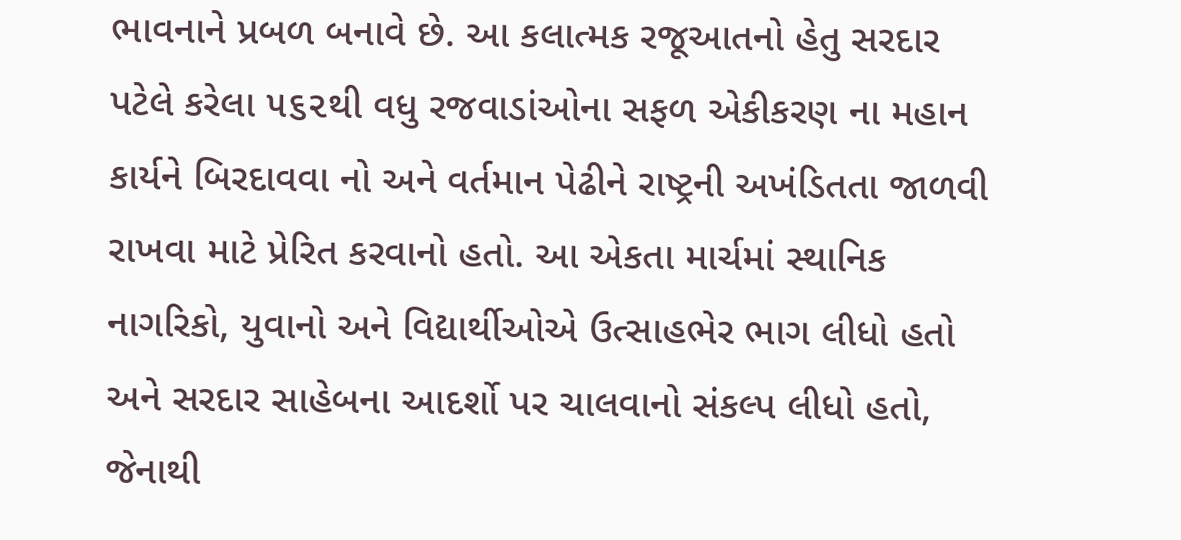ભાવનાને પ્રબળ બનાવે છે. આ કલાત્મક રજૂઆતનો હેતુ સરદાર પટેલે કરેલા ૫૬૨થી વધુ રજવાડાંઓના સફળ એકીકરણ ના મહાન કાર્યને બિરદાવવા નો અને વર્તમાન પેઢીને રાષ્ટ્રની અખંડિતતા જાળવી રાખવા માટે પ્રેરિત કરવાનો હતો. આ એકતા માર્ચમાં સ્થાનિક નાગરિકો, યુવાનો અને વિદ્યાર્થીઓએ ઉત્સાહભેર ભાગ લીધો હતો અને સરદાર સાહેબના આદર્શો પર ચાલવાનો સંકલ્પ લીધો હતો, જેનાથી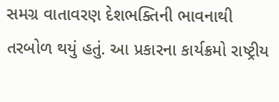સમગ્ર વાતાવરણ દેશભક્તિની ભાવનાથી તરબોળ થયું હતું. આ પ્રકારના કાર્યક્રમો રાષ્ટ્રીય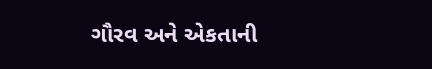ગૌરવ અને એકતાની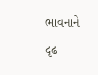ભાવનાને દૃઢ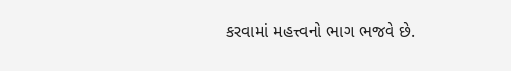કરવામાં મહત્ત્વનો ભાગ ભજવે છે.